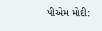પીએમ મોદી: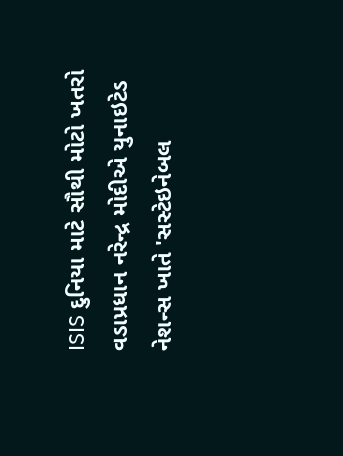ISIS દુનિયા માટે સૌથી મોટો ખતરો
વડાપ્રધાન નરેન્દ્ર મોદીએ યુનાઇટેડ નેશન્સ ખાતે 'સસ્ટેઇનેબલ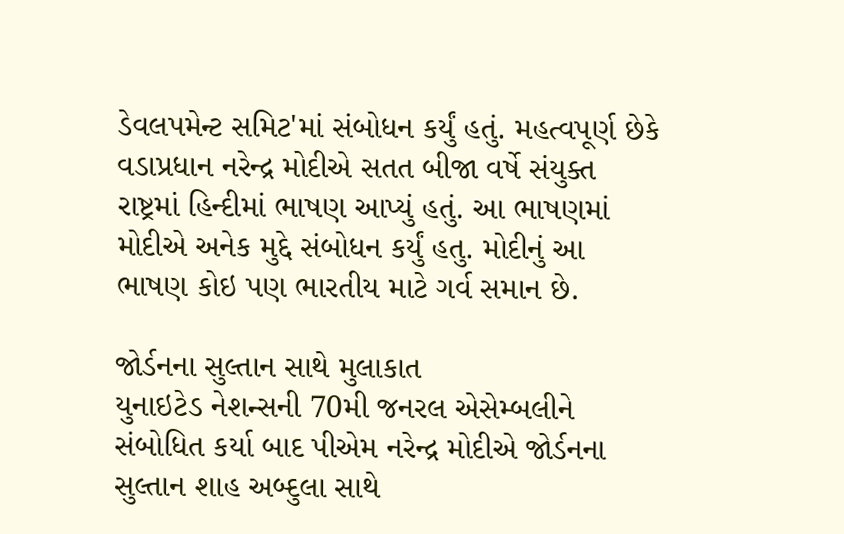ડેવલપમેન્ટ સમિટ'માં સંબોધન કર્યું હતું. મહત્વપૂર્ણ છેકે વડાપ્રધાન નરેન્દ્ર મોદીએ સતત બીજા વર્ષે સંયુક્ત રાષ્ટ્રમાં હિન્દીમાં ભાષણ આપ્યું હતું. આ ભાષણમાં મોદીએ અનેક મુદ્દે સંબોધન કર્યું હતુ. મોદીનું આ ભાષણ કોઇ પણ ભારતીય માટે ગર્વ સમાન છે.

જોર્ડનના સુલ્તાન સાથે મુલાકાત
યુનાઇટેડ નેશન્સની 70મી જનરલ એસેમ્બલીને સંબોધિત કર્યા બાદ પીએમ નરેન્દ્ર મોદીએ જોર્ડનના સુલ્તાન શાહ અબ્દુલા સાથે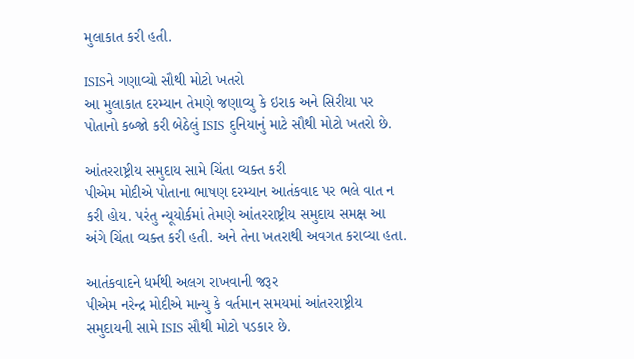મુલાકાત કરી હતી.

ISISને ગણાવ્યો સૌથી મોટો ખતરો
આ મુલાકાત દરમ્યાન તેમણે જણાવ્યુ કે ઇરાક અને સિરીયા પર પોતાનો કબ્જો કરી બેઠેલું ISIS દુનિયાનું માટે સૌથી મોટો ખતરો છે.

આંતરરાષ્ટ્રીય સમુદાય સામે ચિંતા વ્યક્ત કરી
પીએમ મોદીએ પોતાના ભાષણ દરમ્યાન આતંકવાદ પર ભલે વાત ન કરી હોય. પરંતુ ન્યૂયોર્કમાં તેમણે આંતરરાષ્ટ્રીય સમુદાય સમક્ષ આ અંગે ચિંતા વ્યક્ત કરી હતી. અને તેના ખતરાથી અવગત કરાવ્યા હતા.

આતંકવાદને ધર્મથી અલગ રાખવાની જરૂર
પીએમ નરેન્દ્ર મોદીએ માન્યુ કે વર્તમાન સમયમાં આંતરરાષ્ટ્રીય સમુદાયની સામે ISIS સૌથી મોટો પડકાર છે.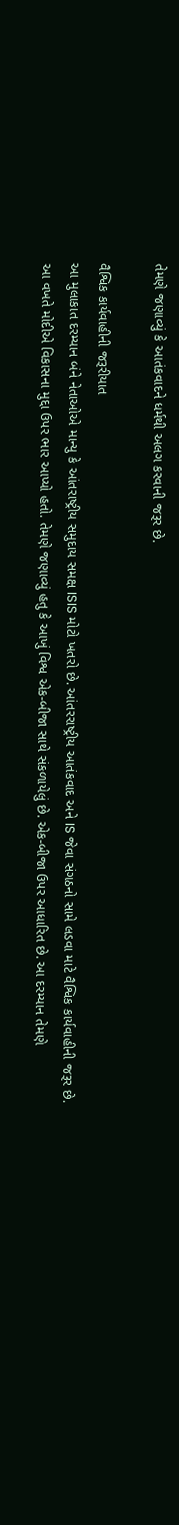તેમણે જણાવ્યું કે આતંકવાદને ધર્મથી અલગ કરવાની જરૂર છે.

વૈશ્વિક કાર્યવાહીની જરૂરીયાત
આ મુલાકાત દરમ્યાન બંને નેતાઓએ માન્યુ કે આંતરાષ્ટ્રીય સમુદાય સમક્ષ ISIS મોટો ખતરો છે. આંતરરાષ્ટ્રીય આતંકવાદ અને IS જેવા સંગઠનો સામે લડવા માટે વૈશ્વિક કાર્યવાહીની જરૂર છે.
આ વખતે મોદીએ વિકાસના મુદ્દા ઉપર ભાર આપ્યો હતો. તેમણે જણાવ્યું હતુ કે આખું વિશ્વ એક-બીજા સાથે સંકળાયેલું છે. એક-બીજા ઉપર આધારિત છે. આ દરમ્યાન તેમણે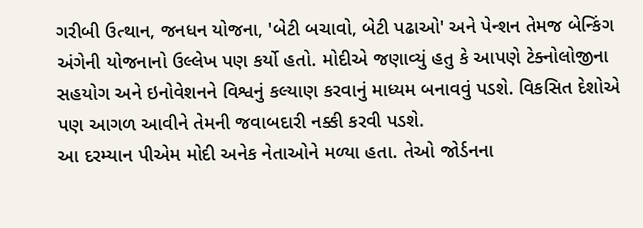ગરીબી ઉત્થાન, જનધન યોજના, 'બેટી બચાવો, બેટી પઢાઓ' અને પેન્શન તેમજ બેન્કિંગ અંગેની યોજનાનો ઉલ્લેખ પણ કર્યો હતો. મોદીએ જણાવ્યું હતુ કે આપણે ટેક્નોલોજીના સહયોગ અને ઇનોવેશનને વિશ્વનું કલ્યાણ કરવાનું માધ્યમ બનાવવું પડશે. વિકસિત દેશોએ પણ આગળ આવીને તેમની જવાબદારી નક્કી કરવી પડશે.
આ દરમ્યાન પીએમ મોદી અનેક નેતાઓને મળ્યા હતા. તેઓ જોર્ડનના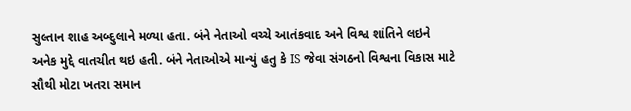સુલ્તાન શાહ અબ્દુલાને મળ્યા હતા. બંને નેતાઓ વચ્ચે આતંકવાદ અને વિશ્વ શાંતિને લઇને અનેક મુદ્દે વાતચીત થઇ હતી. બંને નેતાઓએ માન્યું હતુ કે IS જેવા સંગઠનો વિશ્વના વિકાસ માટે સૌથી મોટા ખતરા સમાન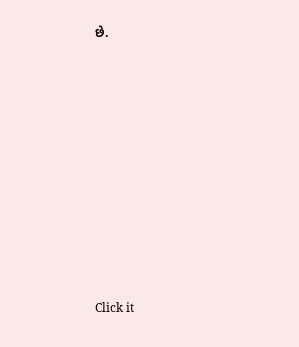છે.












Click it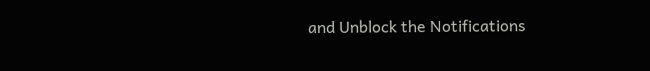and Unblock the Notifications